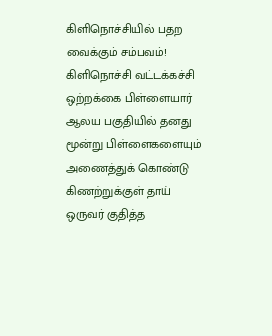கிளிநொச்சியில் பதற வைக்கும் சம்பவம்!
கிளிநொச்சி வட்டக்கச்சி ஒற்றக்கை பிள்ளையார் ஆலய பகுதியில் தனது மூன்று பிள்ளைகளையும் அணைத்துக் கொண்டு கிணற்றுக்குள் தாய் ஒருவர் குதித்த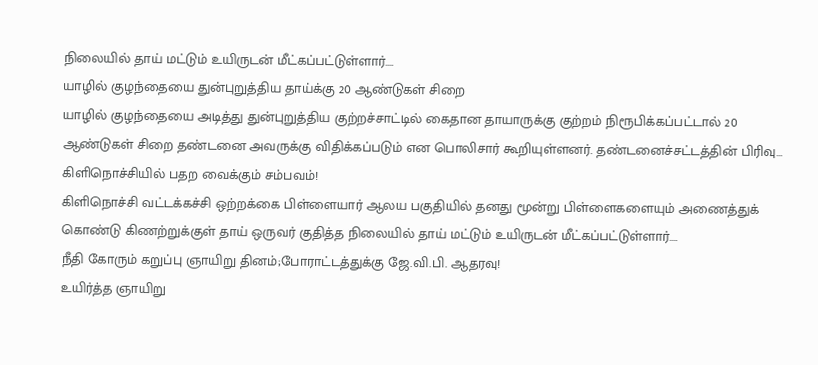நிலையில் தாய் மட்டும் உயிருடன் மீட்கப்பட்டுள்ளார்….
யாழில் குழந்தையை துன்புறுத்திய தாய்க்கு 20 ஆண்டுகள் சிறை
யாழில் குழந்தையை அடித்து துன்புறுத்திய குற்றச்சாட்டில் கைதான தாயாருக்கு குற்றம் நிரூபிக்கப்பட்டால் 20 ஆண்டுகள் சிறை தண்டனை அவருக்கு விதிக்கப்படும் என பொலிசார் கூறியுள்ளனர். தண்டனைச்சட்டத்தின் பிரிவு…
கிளிநொச்சியில் பதற வைக்கும் சம்பவம்!
கிளிநொச்சி வட்டக்கச்சி ஒற்றக்கை பிள்ளையார் ஆலய பகுதியில் தனது மூன்று பிள்ளைகளையும் அணைத்துக் கொண்டு கிணற்றுக்குள் தாய் ஒருவர் குதித்த நிலையில் தாய் மட்டும் உயிருடன் மீட்கப்பட்டுள்ளார்….
நீதி கோரும் கறுப்பு ஞாயிறு தினம்;போராட்டத்துக்கு ஜே.வி.பி. ஆதரவு!
உயிர்த்த ஞாயிறு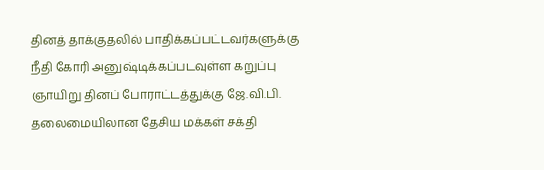தினத் தாக்குதலில் பாதிக்கப்பட்டவர்களுக்கு நீதி கோரி அனுஷ்டிக்கப்படவுள்ள கறுப்பு ஞாயிறு தினப் போராட்டத்துக்கு ஜே.வி.பி. தலைமையிலான தேசிய மக்கள் சக்தி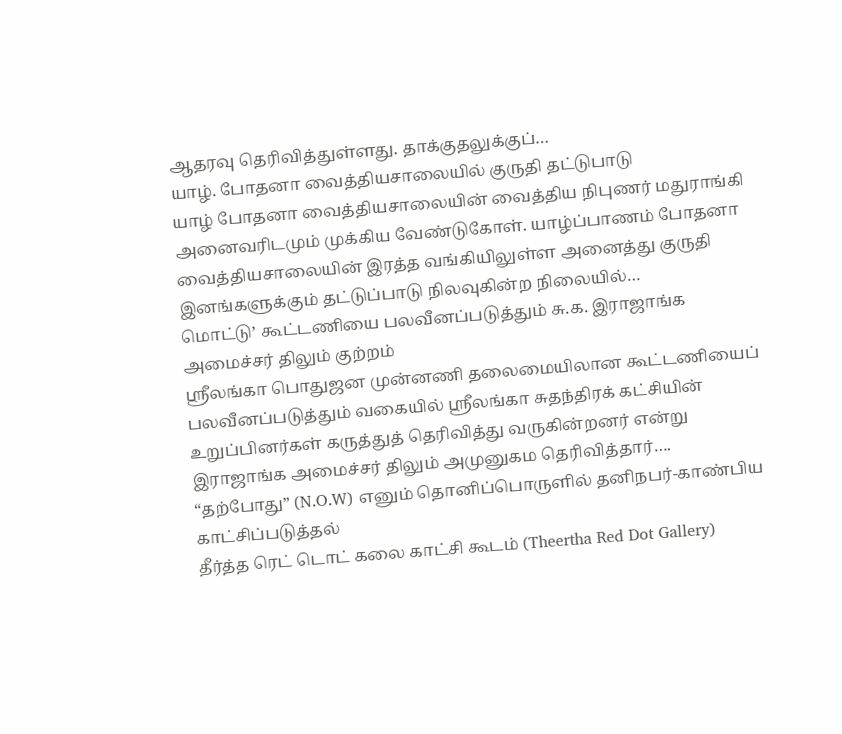ஆதரவு தெரிவித்துள்ளது. தாக்குதலுக்குப்…
யாழ். போதனா வைத்தியசாலையில் குருதி தட்டுபாடு
யாழ் போதனா வைத்தியசாலையின் வைத்திய நிபுணர் மதுராங்கி அனைவரிடமும் முக்கிய வேண்டுகோள். யாழ்ப்பாணம் போதனா வைத்தியசாலையின் இரத்த வங்கியிலுள்ள அனைத்து குருதி இனங்களுக்கும் தட்டுப்பாடு நிலவுகின்ற நிலையில்…
மொட்டு’ கூட்டணியை பலவீனப்படுத்தும் சு.க. இராஜாங்க அமைச்சர் திலும் குற்றம்
ஸ்ரீலங்கா பொதுஜன முன்னணி தலைமையிலான கூட்டணியைப் பலவீனப்படுத்தும் வகையில் ஸ்ரீலங்கா சுதந்திரக் கட்சியின் உறுப்பினர்கள் கருத்துத் தெரிவித்து வருகின்றனர் என்று இராஜாங்க அமைச்சர் திலும் அமுனுகம தெரிவித்தார்….
“தற்போது” (N.O.W) எனும் தொனிப்பொருளில் தனிநபர்-காண்பிய காட்சிப்படுத்தல்
தீர்த்த ரெட் டொட் கலை காட்சி கூடம் (Theertha Red Dot Gallery)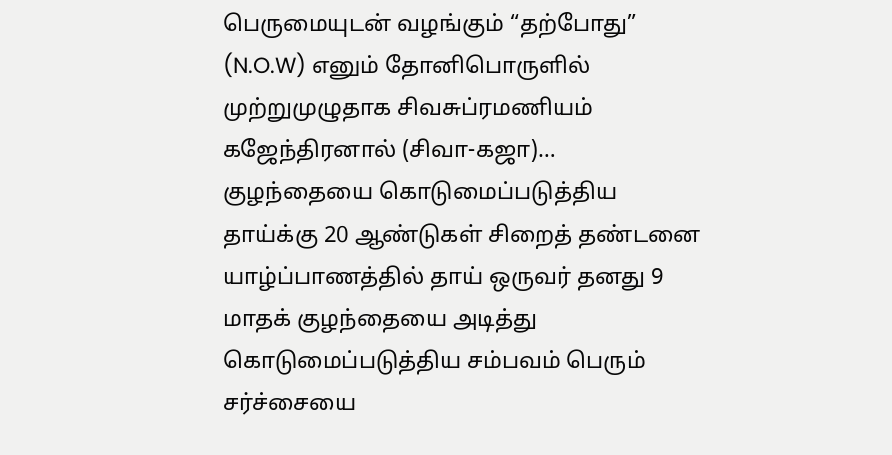பெருமையுடன் வழங்கும் “தற்போது” (N.O.W) எனும் தோனிபொருளில் முற்றுமுழுதாக சிவசுப்ரமணியம் கஜேந்திரனால் (சிவா-கஜா)…
குழந்தையை கொடுமைப்படுத்திய தாய்க்கு 20 ஆண்டுகள் சிறைத் தண்டனை
யாழ்ப்பாணத்தில் தாய் ஒருவர் தனது 9 மாதக் குழந்தையை அடித்து கொடுமைப்படுத்திய சம்பவம் பெரும் சர்ச்சையை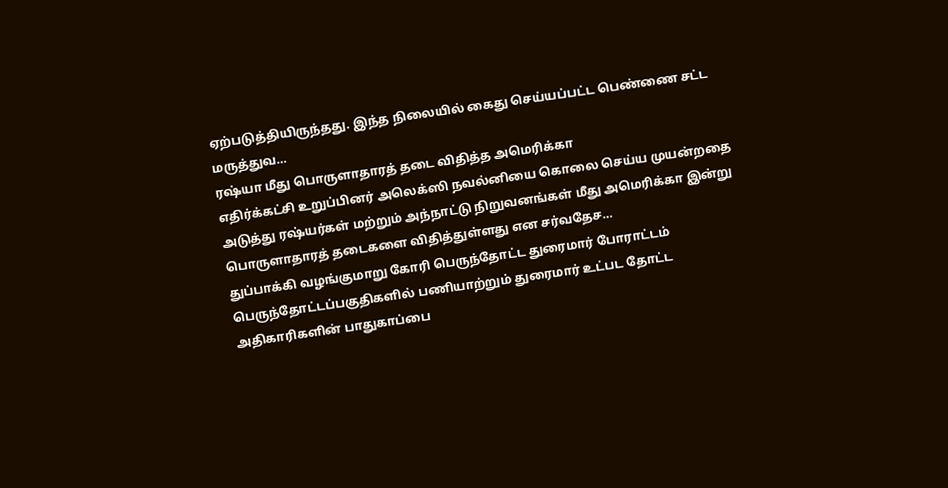ஏற்படுத்தியிருந்தது. இந்த நிலையில் கைது செய்யப்பட்ட பெண்ணை சட்ட மருத்துவ…
ரஷ்யா மீது பொருளாதாரத் தடை விதித்த அமெரிக்கா
எதிர்க்கட்சி உறுப்பினர் அலெக்ஸி நவல்னியை கொலை செய்ய முயன்றதை அடுத்து ரஷ்யர்கள் மற்றும் அந்நாட்டு நிறுவனங்கள் மீது அமெரிக்கா இன்று பொருளாதாரத் தடைகளை விதித்துள்ளது என சர்வதேச…
துப்பாக்கி வழங்குமாறு கோரி பெருந்தோட்ட துரைமார் போராட்டம்
பெருந்தோட்டப்பகுதிகளில் பணியாற்றும் துரைமார் உட்பட தோட்ட அதிகாரிகளின் பாதுகாப்பை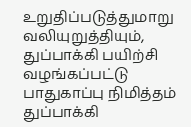உறுதிப்படுத்துமாறு வலியுறுத்தியும், துப்பாக்கி பயிற்சி வழங்கப்பட்டு பாதுகாப்பு நிமித்தம் துப்பாக்கி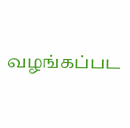வழங்கப்பட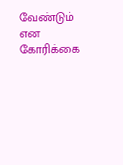வேண்டும் என கோரிக்கை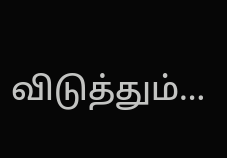விடுத்தும்…